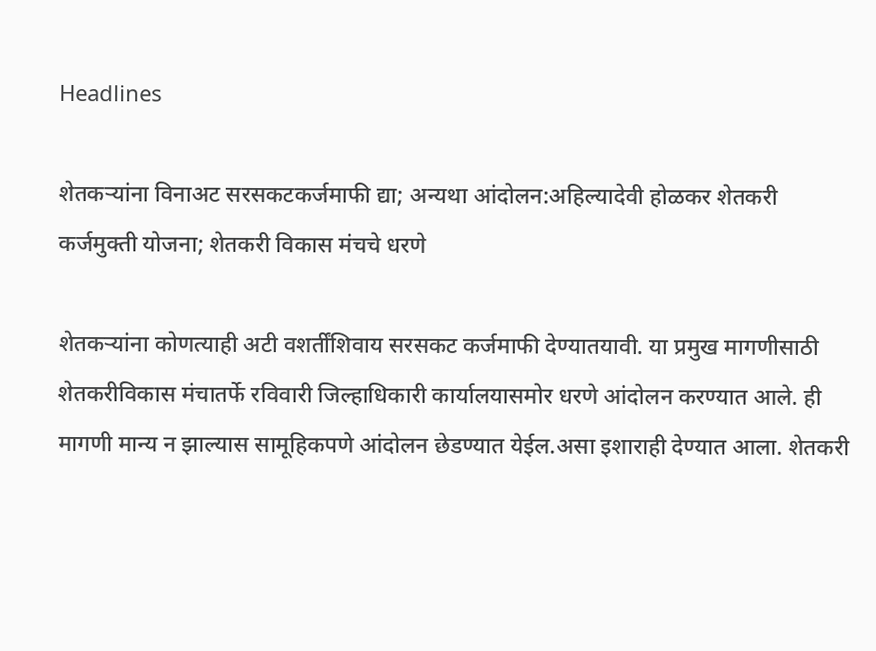Headlines

शेतकऱ्यांना विनाअट सरसकटकर्जमाफी द्या; अन्यथा आंदोलन:अहिल्यादेवी होळकर शेतकरी कर्जमुक्ती योजना; शेतकरी विकास मंचचे धरणे

शेतकऱ्यांना कोणत्याही अटी वशर्तींशिवाय सरसकट कर्जमाफी देण्यातयावी. या प्रमुख मागणीसाठी शेतकरीविकास मंचातर्फे रविवारी जिल्हाधिकारी कार्यालयासमोर धरणे आंदोलन करण्यात आले. ही मागणी मान्य न झाल्यास सामूहिकपणे आंदोलन छेडण्यात येईल.असा इशाराही देण्यात आला. शेतकरी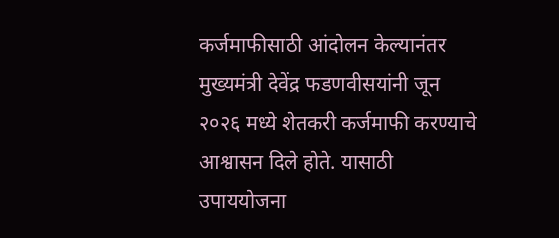कर्जमाफीसाठी आंदोलन केल्यानंतर मुख्यमंत्री देवेंद्र फडणवीसयांनी जून २०२६ मध्ये शेतकरी कर्जमाफी करण्याचे आश्वासन दिले होते. यासाठी उपाययोजना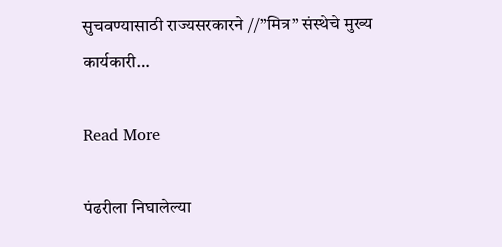सुचवण्यासाठी राज्यसरकारने //”मित्र” संस्थेचे मुख्य कार्यकारी…

Read More

पंढरीला निघालेल्या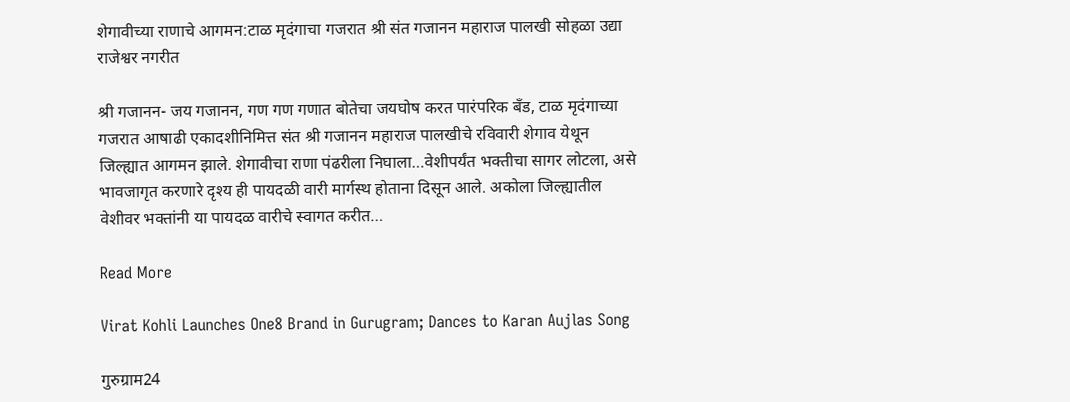शेगावीच्या राणाचे आगमन:टाळ मृदंगाचा गजरात श्री संत गजानन महाराज पालखी सोहळा उद्या राजेश्वर नगरीत

श्री गजानन- जय गजानन, गण गण गणात बोतेचा जयघोष करत पारंपरिक बँड, टाळ मृदंगाच्या गजरात आषाढी एकादशीनिमित्त संत श्री गजानन महाराज पालखीचे रविवारी शेगाव येथून जिल्ह्यात आगमन झाले. शेगावीचा राणा पंढरीला निघाला…वेशीपर्यंत भक्तीचा सागर लोटला, असे भावजागृत करणारे दृश्य ही पायदळी वारी मार्गस्थ होताना दिसून आले. अकोला जिल्ह्यातील वेशीवर भक्तांनी या पायदळ वारीचे स्वागत करीत…

Read More

Virat Kohli Launches One8 Brand in Gurugram; Dances to Karan Aujlas Song

गुरुग्राम24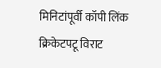मिनिटांपूर्वी कॉपी लिंक क्रिकेटपटू विराट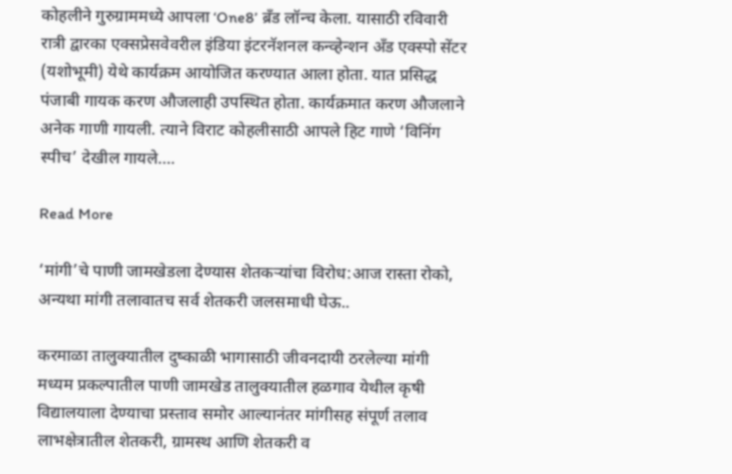कोहलीने गुरुग्राममध्ये आपला ‘One8’ ब्रँड लॉन्च केला. यासाठी रविवारी रात्री द्वारका एक्सप्रेसवेवरील इंडिया इंटरनॅशनल कन्व्हेन्शन अँड एक्स्पो सेंटर (यशोभूमी) येथे कार्यक्रम आयोजित करण्यात आला होता. यात प्रसिद्ध पंजाबी गायक करण औजलाही उपस्थित होता. कार्यक्रमात करण औजलाने अनेक गाणी गायली. त्याने विराट कोहलीसाठी आपले हिट गाणे ‘विनिंग स्पीच’ देखील गायले….

Read More

‘मांगी’चे पाणी जामखेडला देण्यास शेतकऱ्यांचा विरोध:आज रास्ता रोको, अन्यथा मांगी तलावातच सर्व शेतकरी जलसमाधी घेऊ..

करमाळा तालुक्यातील दुष्काळी भागासाठी जीवनदायी ठरलेल्या मांगी मध्यम प्रकल्पातील पाणी जामखेड तालुक्यातील हळगाव येथील कृषी विद्यालयाला देण्याचा प्रस्ताव समोर आल्यानंतर मांगीसह संपूर्ण तलाव लाभक्षेत्रातील शेतकरी, ग्रामस्थ आणि शेतकरी व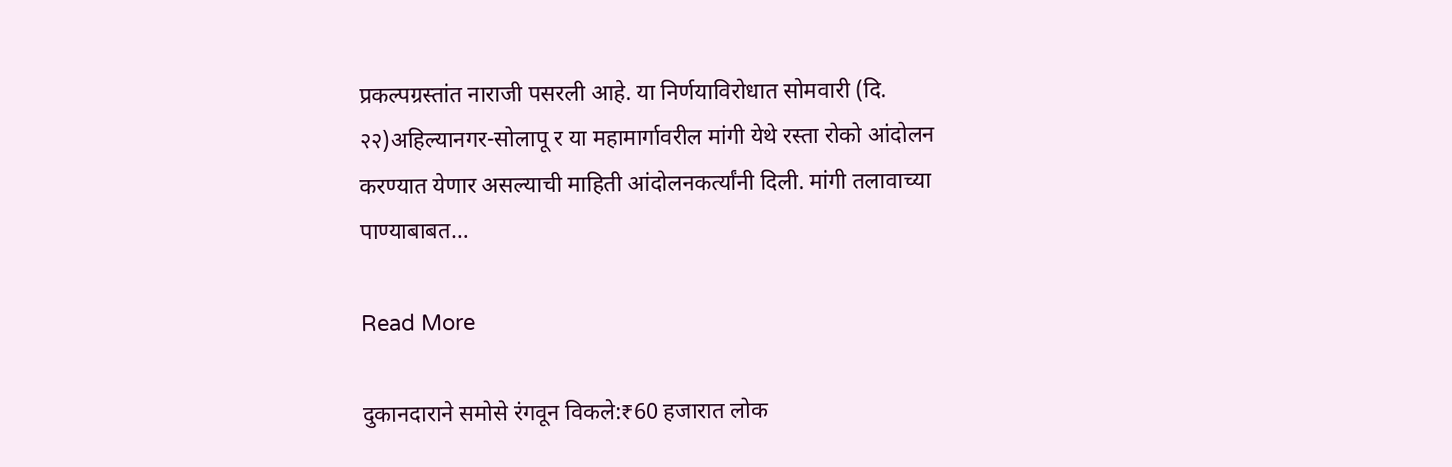प्रकल्पग्रस्तांत नाराजी पसरली आहे. या निर्णयाविरोधात सोमवारी (दि. २२)अहिल्यानगर-सोलापू र या महामार्गावरील मांगी येथे रस्ता रोको आंदोलन करण्यात येणार असल्याची माहिती आंदोलनकर्त्यांनी दिली. मांगी तलावाच्या पाण्याबाबत…

Read More

दुकानदाराने समोसे रंगवून विकले:₹60 हजारात लोक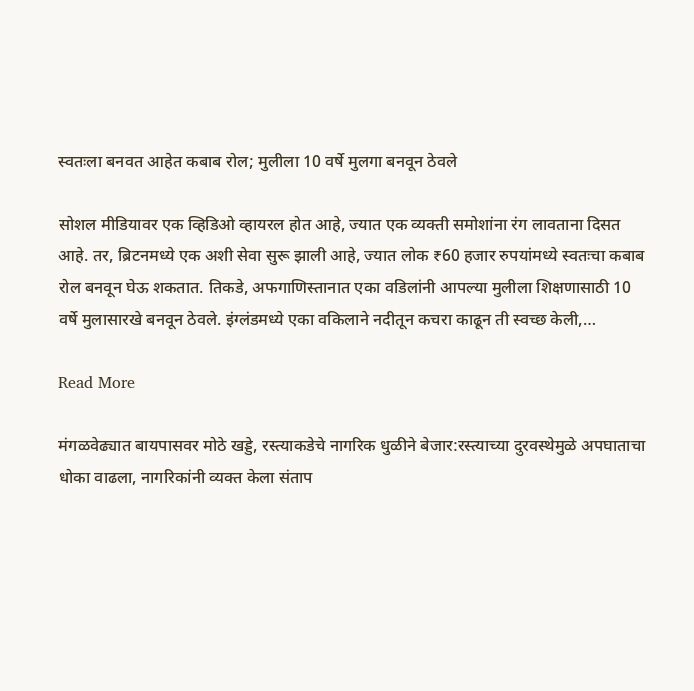स्वतःला बनवत आहेत कबाब रोल; मुलीला 10 वर्षे मुलगा बनवून ठेवले

सोशल मीडियावर एक व्हिडिओ व्हायरल होत आहे, ज्यात एक व्यक्ती समोशांना रंग लावताना दिसत आहे. तर, ब्रिटनमध्ये एक अशी सेवा सुरू झाली आहे, ज्यात लोक ₹60 हजार रुपयांमध्ये स्वतःचा कबाब रोल बनवून घेऊ शकतात. तिकडे, अफगाणिस्तानात एका वडिलांनी आपल्या मुलीला शिक्षणासाठी 10 वर्षे मुलासारखे बनवून ठेवले. इंग्लंडमध्ये एका वकिलाने नदीतून कचरा काढून ती स्वच्छ केली,…

Read More

मंगळवेढ्यात बायपासवर मोठे खड्डे, रस्त्याकडेचे नागरिक धुळीने बेजार:रस्त्याच्या दुरवस्थेमुळे अपघाताचा धोका वाढला, नागरिकांनी व्यक्त केला संताप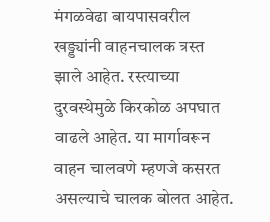मंगळवेढा बायपासवरील खड्ड्यांनी वाहनचालक त्रस्त झाले आहेत. रस्त्याच्या दुरवस्थेमुळे किरकोळ अपघात वाढले आहेत. या मार्गावरून वाहन चालवणे म्हणजे कसरत असल्याचे चालक बोलत आहेत.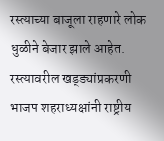रस्त्याच्या बाजूला राहणारे लोक धुळीने बेजार झाले आहेत. रस्त्यावरील खड्ड्यांप्रकरणी भाजप शहराध्यक्षांनी राष्ट्रीय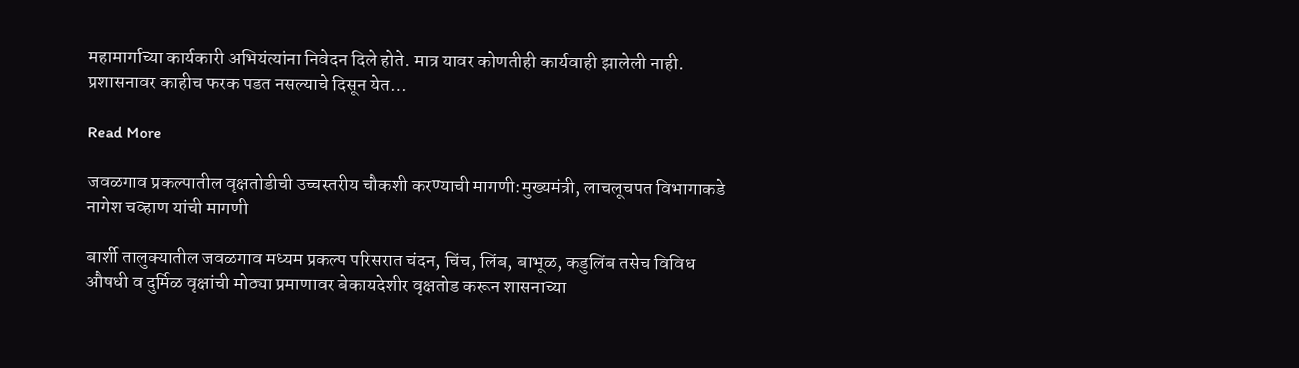महामार्गाच्या कार्यकारी अभियंत्यांना निवेदन दिले होते. मात्र यावर कोणतीही कार्यवाही झालेली नाही. प्रशासनावर काहीच फरक पडत नसल्याचे दिसून येत…

Read More

जवळगाव प्रकल्पातील वृक्षतोडीची उच्चस्तरीय चौकशी करण्याची मागणी:मुख्यमंत्री, लाचलूचपत विभागाकडे नागेश चव्हाण यांची मागणी

बार्शी तालुक्यातील जवळगाव मध्यम प्रकल्प परिसरात चंदन, चिंच, लिंब, बाभूळ, कडुलिंब तसेच विविध औषधी व दुर्मिळ वृक्षांची मोठ्या प्रमाणावर बेकायदेशीर वृक्षतोड करून शासनाच्या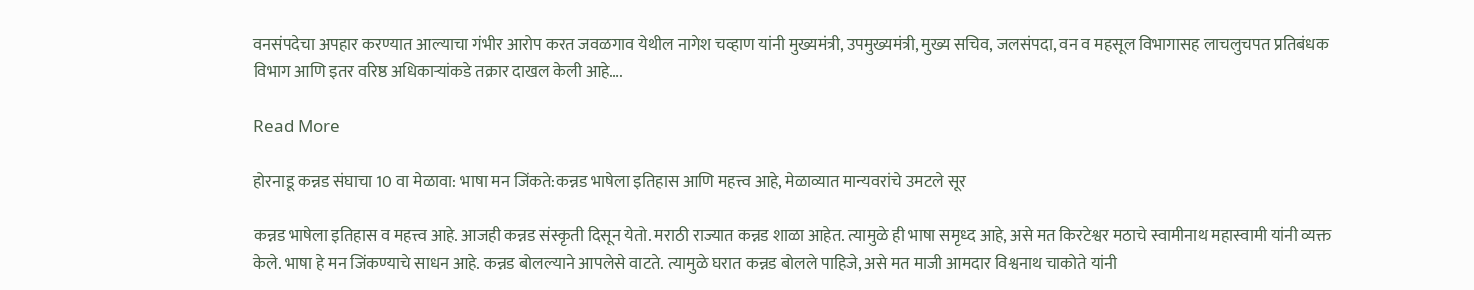वनसंपदेचा अपहार करण्यात आल्याचा गंभीर आरोप करत जवळगाव येथील नागेश चव्हाण यांनी मुख्यमंत्री, उपमुख्यमंत्री, मुख्य सचिव, जलसंपदा, वन व महसूल विभागासह लाचलुचपत प्रतिबंधक विभाग आणि इतर वरिष्ठ अधिकाऱ्यांकडे तक्रार दाखल केली आहे….

Read More

होरनाडू कन्नड संघाचा 10 वा मेळावा: भाषा मन जिंकते:कन्नड भाषेला इतिहास आणि महत्त्व आहे, मेळाव्यात मान्यवरांचे उमटले सूर

कन्नड भाषेला इतिहास व महत्त्व आहे. आजही कन्नड संस्कृती दिसून येतो. मराठी राज्यात कन्नड शाळा आहेत. त्यामुळे ही भाषा समृध्द आहे, असे मत किरटेश्वर मठाचे स्वामीनाथ महास्वामी यांनी व्यक्त केले. भाषा हे मन जिंकण्याचे साधन आहे. कन्नड बोलल्याने आपलेसे वाटते. त्यामुळे घरात कन्नड बोलले पाहिजे, असे मत माजी आमदार विश्वनाथ चाकोते यांनी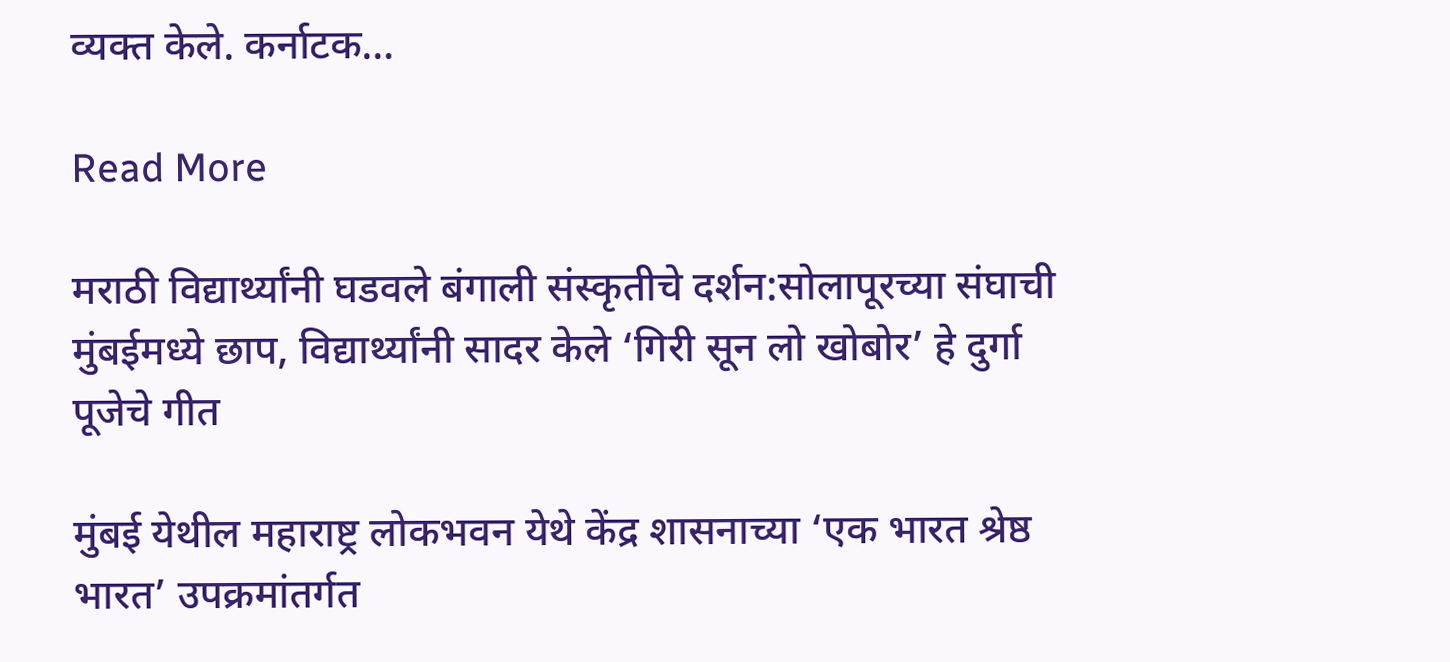व्यक्त केले. कर्नाटक…

Read More

मराठी विद्यार्थ्यांनी घडवले बंगाली संस्कृतीचे दर्शन:सोलापूरच्या संघाची मुंबईमध्ये छाप, विद्यार्थ्यांनी सादर केले ‘गिरी सून लो खोबोर’ हे दुर्गा पूजेचे गीत

मुंबई येथील महाराष्ट्र लोकभवन येथे केंद्र शासनाच्या ‘एक भारत श्रेष्ठ भारत’ उपक्रमांतर्गत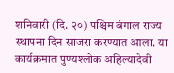शनिवारी (दि. २०) पश्चिम बंगाल राज्य स्थापना दिन साजरा करण्यात आला. या कार्यक्रमात पुण्यश्लोक अहिल्यादेवी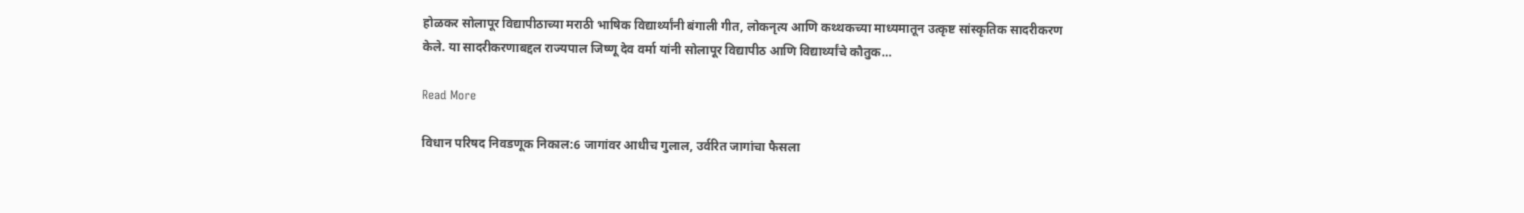होळकर सोलापूर विद्यापीठाच्या मराठी भाषिक विद्यार्थ्यांनी बंगाली गीत, लोकनृत्य आणि कथ्थकच्या माध्यमातून उत्कृष्ट सांस्कृतिक सादरीकरण केले. या सादरीकरणाबद्दल राज्यपाल जिष्णू देव वर्मा यांनी सोलापूर विद्यापीठ आणि विद्यार्थ्यांचे कौतुक…

Read More

विधान परिषद निवडणूक निकाल:6 जागांवर आधीच गुलाल, उर्वरित जागांचा फैसला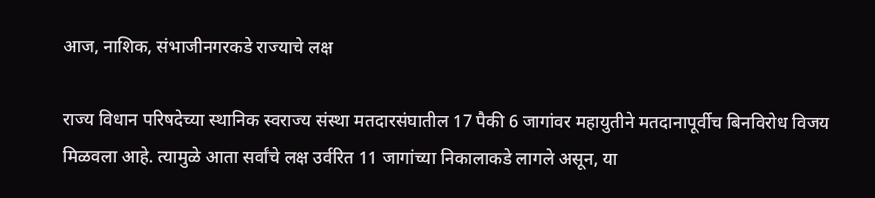आज, नाशिक, संभाजीनगरकडे राज्याचे लक्ष

राज्य विधान परिषदेच्या स्थानिक स्वराज्य संस्था मतदारसंघातील 17 पैकी 6 जागांवर महायुतीने मतदानापूर्वीच बिनविरोध विजय मिळवला आहे. त्यामुळे आता सर्वांचे लक्ष उर्वरित 11 जागांच्या निकालाकडे लागले असून, या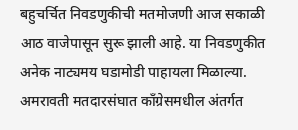बहुचर्चित निवडणुकीची मतमोजणी आज सकाळी आठ वाजेपासून सुरू झाली आहे. या निवडणुकीत अनेक नाट्यमय घडामोडी पाहायला मिळाल्या. अमरावती मतदारसंघात काँग्रेसमधील अंतर्गत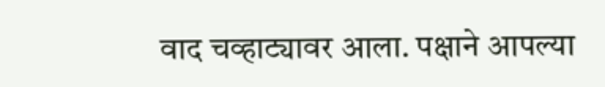वाद चव्हाट्यावर आला. पक्षाने आपल्या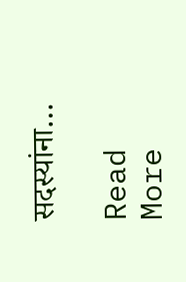सदस्यांना…

Read More